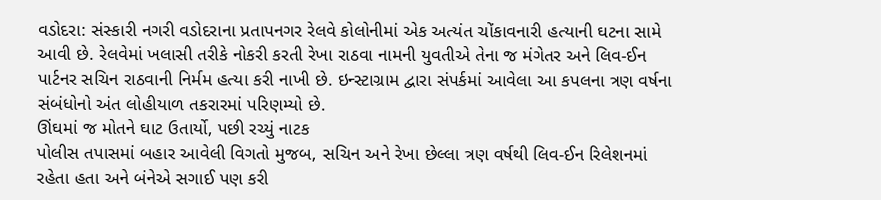વડોદરા: સંસ્કારી નગરી વડોદરાના પ્રતાપનગર રેલવે કોલોનીમાં એક અત્યંત ચોંકાવનારી હત્યાની ઘટના સામે આવી છે. રેલવેમાં ખલાસી તરીકે નોકરી કરતી રેખા રાઠવા નામની યુવતીએ તેના જ મંગેતર અને લિવ-ઈન પાર્ટનર સચિન રાઠવાની નિર્મમ હત્યા કરી નાખી છે. ઇન્સ્ટાગ્રામ દ્વારા સંપર્કમાં આવેલા આ કપલના ત્રણ વર્ષના સંબંધોનો અંત લોહીયાળ તકરારમાં પરિણમ્યો છે.
ઊંઘમાં જ મોતને ઘાટ ઉતાર્યો, પછી રચ્યું નાટક
પોલીસ તપાસમાં બહાર આવેલી વિગતો મુજબ, સચિન અને રેખા છેલ્લા ત્રણ વર્ષથી લિવ-ઈન રિલેશનમાં રહેતા હતા અને બંનેએ સગાઈ પણ કરી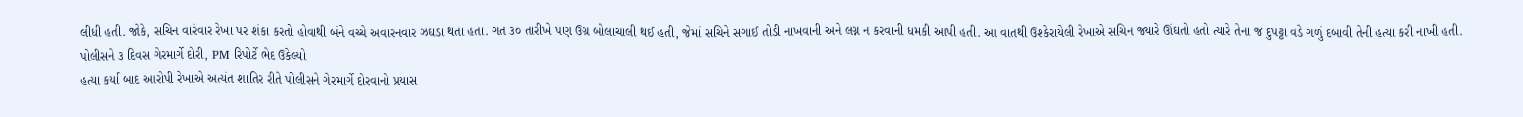લીધી હતી. જોકે, સચિન વારંવાર રેખા પર શંકા કરતો હોવાથી બંને વચ્ચે અવારનવાર ઝઘડા થતા હતા. ગત ૩૦ તારીખે પણ ઉગ્ર બોલાચાલી થઈ હતી, જેમાં સચિને સગાઈ તોડી નાખવાની અને લગ્ન ન કરવાની ધમકી આપી હતી. આ વાતથી ઉશ્કેરાયેલી રેખાએ સચિન જ્યારે ઊંઘતો હતો ત્યારે તેના જ દુપટ્ટા વડે ગળું દબાવી તેની હત્યા કરી નાખી હતી.
પોલીસને ૩ દિવસ ગેરમાર્ગે દોરી, PM રિપોર્ટે ભેદ ઉકેલ્યો
હત્યા કર્યા બાદ આરોપી રેખાએ અત્યંત શાતિર રીતે પોલીસને ગેરમાર્ગે દોરવાનો પ્રયાસ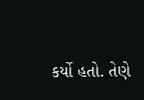કર્યો હતો. તેણે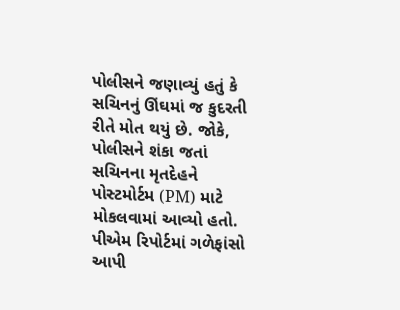પોલીસને જણાવ્યું હતું કે સચિનનું ઊંઘમાં જ કુદરતી રીતે મોત થયું છે. જોકે, પોલીસને શંકા જતાં સચિનના મૃતદેહને પોસ્ટમોર્ટમ (PM) માટે મોકલવામાં આવ્યો હતો. પીએમ રિપોર્ટમાં ગળેફાંસો આપી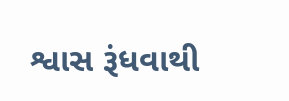શ્વાસ રૂંધવાથી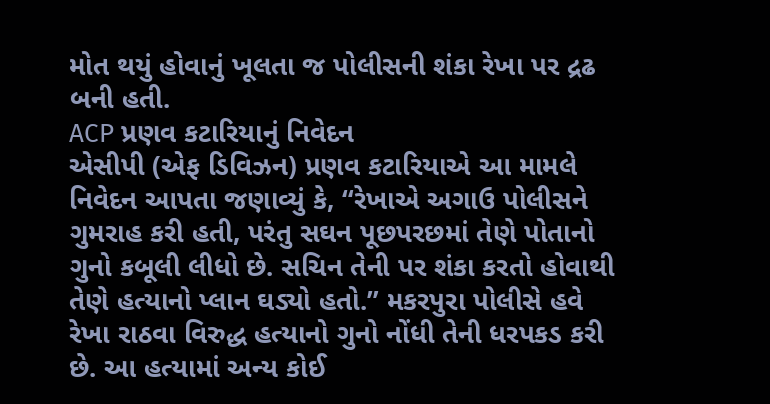મોત થયું હોવાનું ખૂલતા જ પોલીસની શંકા રેખા પર દ્રઢ બની હતી.
ACP પ્રણવ કટારિયાનું નિવેદન
એસીપી (એફ ડિવિઝન) પ્રણવ કટારિયાએ આ મામલે નિવેદન આપતા જણાવ્યું કે, “રેખાએ અગાઉ પોલીસને ગુમરાહ કરી હતી, પરંતુ સઘન પૂછપરછમાં તેણે પોતાનો ગુનો કબૂલી લીધો છે. સચિન તેની પર શંકા કરતો હોવાથી તેણે હત્યાનો પ્લાન ઘડ્યો હતો.” મકરપુરા પોલીસે હવે રેખા રાઠવા વિરુદ્ધ હત્યાનો ગુનો નોંધી તેની ધરપકડ કરી છે. આ હત્યામાં અન્ય કોઈ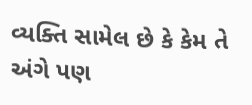વ્યક્તિ સામેલ છે કે કેમ તે અંગે પણ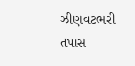ઝીણવટભરી તપાસ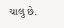ચાલુ છે.